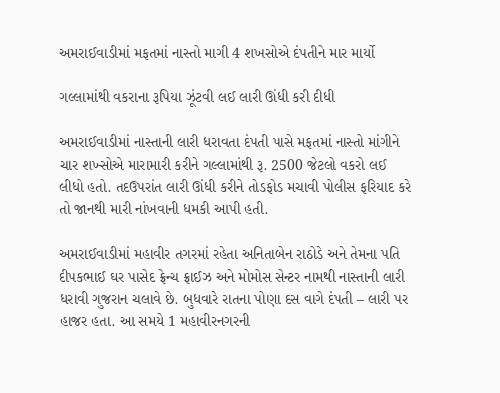અમરાઈવાડીમાં મફતમાં નાસ્તો માગી 4 શખસોએ દંપતીને માર માર્યો

ગલ્લામાંથી વકરાના રૂપિયા ઝૂંટવી લઈ લારી ઊંધી કરી દીધી

અમરાઈવાડીમાં નાસ્તાની લારી ધરાવતા દંપતી પાસે મફતમાં નાસ્તો માંગીને ચાર શખ્સોએ મારામારી કરીને ગલ્લામાંથી રૂ. 2500 જેટલો વકરો લઈ લીધો હતો. તદઉપરાંત લારી ઊંધી કરીને તોડફોડ મચાવી પોલીસ ફરિયાદ કરે તો જાનથી મારી નાંખવાની ધમકી આપી હતી.

અમરાઈવાડીમાં મહાવીર તગરમાં રહેતા અનિતાબેન રાઠોડે અને તેમના પતિ દીપકભાઈ ઘર પાસેદ ફ્રેન્ચ ફ્રાઈઝ અને મોમોસ સેન્ટર નામથી નાસ્તાની લારી ધરાવી ગુજરાન ચલાવે છે. બુધવારે રાતના પોણા દસ વાગે દંપતી – લારી પર હાજર હતા. આ સમયે 1 મહાવીરનગરની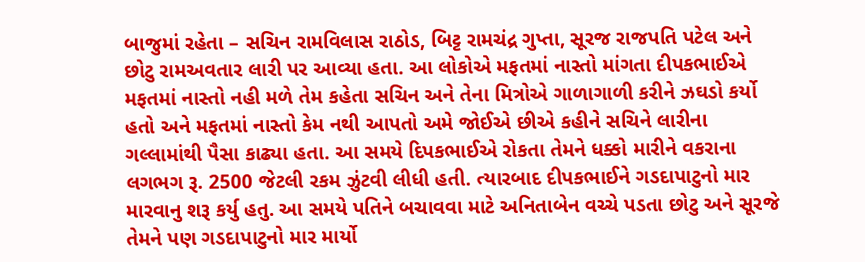બાજુમાં રહેતા – સચિન રામવિલાસ રાઠોડ, બિટ્ટ રામચંદ્ર ગુપ્તા, સૂરજ રાજપતિ પટેલ અને છોટુ રામઅવતાર લારી પર આવ્યા હતા. આ લોકોએ મફતમાં નાસ્તો માંગતા દીપકભાઈએ મફતમાં નાસ્તો નહી મળે તેમ કહેતા સચિન અને તેના મિત્રોએ ગાળાગાળી કરીને ઝઘડો કર્યો હતો અને મફતમાં નાસ્તો કેમ નથી આપતો અમે જોઈએ છીએ કહીને સચિને લારીના ગલ્લામાંથી પૈસા કાઢ્યા હતા. આ સમયે દિપકભાઈએ રોકતા તેમને ધક્કો મારીને વકરાના લગભગ રૂ. 2500 જેટલી રકમ ઝુંટવી લીધી હતી. ત્યારબાદ દીપકભાઈને ગડદાપાટુનો માર મારવાનુ શરૂ કર્યુ હતુ. આ સમયે પતિને બચાવવા માટે અનિતાબેન વચ્ચે પડતા છોટુ અને સૂરજે તેમને પણ ગડદાપાટુનો માર માર્યો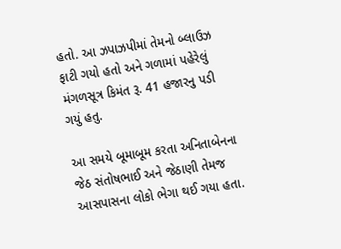હતો. આ ઝપાઝપીમાં તેમનો બ્લાઉઝ ફાટી ગયો હતો અને ગળામાં પહેરેલું મંગળસૂત્ર કિમંત રૂ. 41 હજારનુ પડી ગયું હતુ.

આ સમયે બૂમાબૂમ કરતા અનિતાબેનના જેઠ સંતોષભાઈ અને જેઠાણી તેમજ આસપાસના લોકો ભેગા થઈ ગયા હતા.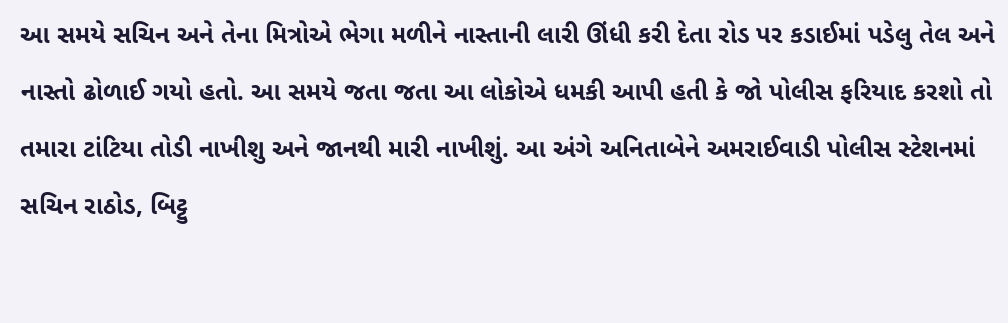આ સમયે સચિન અને તેના મિત્રોએ ભેગા મળીને નાસ્તાની લારી ઊંધી કરી દેતા રોડ પર કડાઈમાં પડેલુ તેલ અને નાસ્તો ઢોળાઈ ગયો હતો. આ સમયે જતા જતા આ લોકોએ ધમકી આપી હતી કે જો પોલીસ ફરિયાદ કરશો તો તમારા ટાંટિયા તોડી નાખીશુ અને જાનથી મારી નાખીશું. આ અંગે અનિતાબેને અમરાઈવાડી પોલીસ સ્ટેશનમાં સચિન રાઠોડ, બિટ્ટુ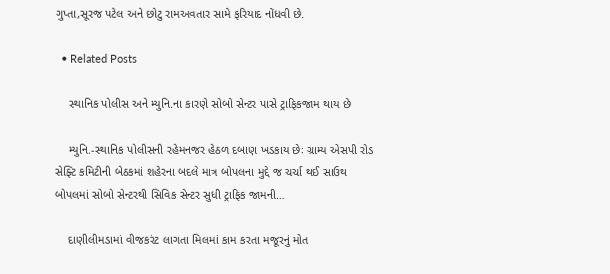ગુપ્તા,સૂરજ પટેલ અને છોટુ રામઅવતાર સામે ફરિયાદ નોંધવી છે.

  • Related Posts

    સ્થાનિક પોલીસ અને મ્યુનિ.ના કારણે સોબો સેન્ટર પાસે ટ્રાફિકજામ થાય છે

    મ્યુનિ.-સ્થાનિક પોલીસની રહેમનજર હેઠળ દબાણ ખડકાય છેઃ ગ્રામ્ય એસપી રોડ સેફ્ટિ કમિટીની બેઠકમાં શહેરના બદલે માત્ર બોપલના મુદ્દે જ ચર્ચા થઈ સાઉથ બોપલમાં સોબો સેન્ટરથી સિવિક સેન્ટર સુધી ટ્રાફિક જામની…

    દાણીલીમડામાં વીજકરંટ લાગતા મિલમાં કામ કરતા મજૂરનું મોત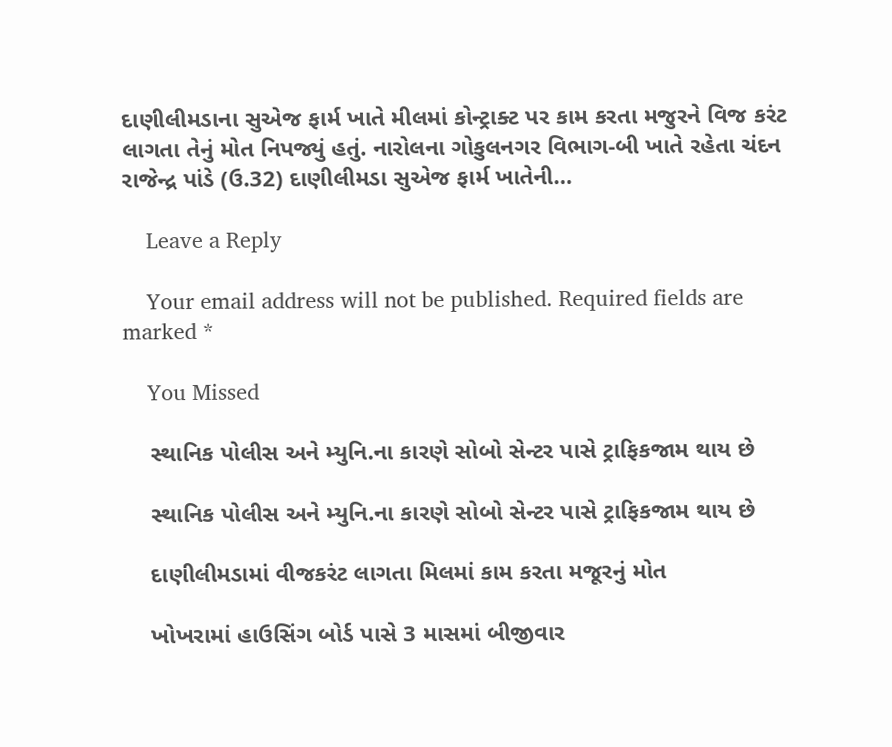દાણીલીમડાના સુએજ ફાર્મ ખાતે મીલમાં કોન્ટ્રાક્ટ પર કામ કરતા મજુરને વિજ કરંટ લાગતા તેનું મોત નિપજ્યું હતું. નારોલના ગોકુલનગર વિભાગ-બી ખાતે રહેતા ચંદન રાજેન્દ્ર પાંડે (ઉ.32) દાણીલીમડા સુએજ ફાર્મ ખાતેની…

    Leave a Reply

    Your email address will not be published. Required fields are marked *

    You Missed

    સ્થાનિક પોલીસ અને મ્યુનિ.ના કારણે સોબો સેન્ટર પાસે ટ્રાફિકજામ થાય છે

    સ્થાનિક પોલીસ અને મ્યુનિ.ના કારણે સોબો સેન્ટર પાસે ટ્રાફિકજામ થાય છે

    દાણીલીમડામાં વીજકરંટ લાગતા મિલમાં કામ કરતા મજૂરનું મોત

    ખોખરામાં હાઉસિંગ બોર્ડ પાસે 3 માસમાં બીજીવાર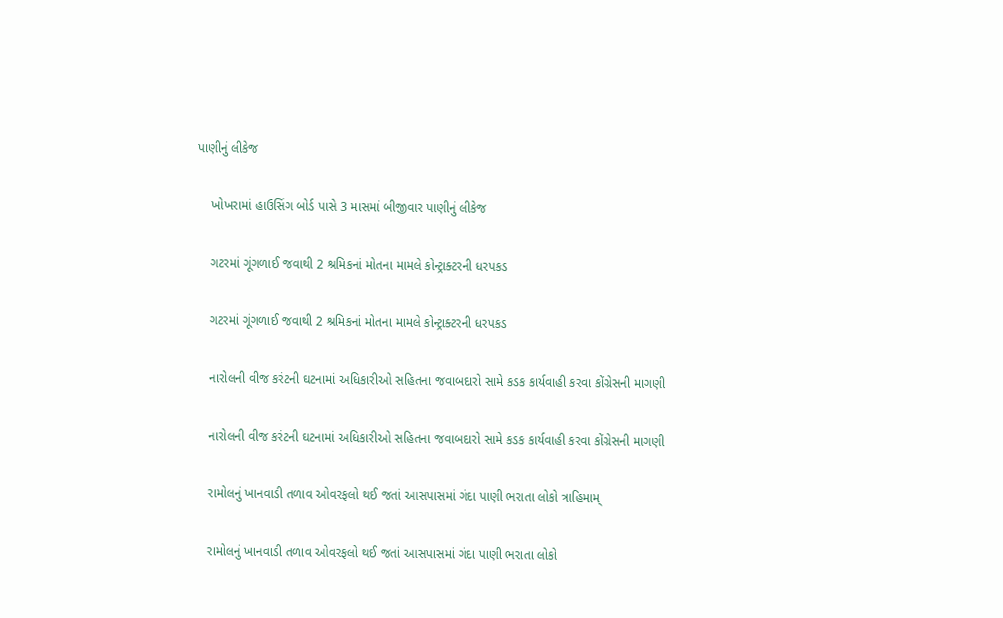પાણીનું લીકેજ

    ખોખરામાં હાઉસિંગ બોર્ડ પાસે 3 માસમાં બીજીવાર પાણીનું લીકેજ

    ગટરમાં ગૂંગળાઈ જવાથી 2 શ્રમિકનાં મોતના મામલે કોન્ટ્રાક્ટરની ધરપકડ

    ગટરમાં ગૂંગળાઈ જવાથી 2 શ્રમિકનાં મોતના મામલે કોન્ટ્રાક્ટરની ધરપકડ

    નારોલની વીજ કરંટની ઘટનામાં અધિકારીઓ સહિતના જવાબદારો સામે કડક કાર્યવાહી કરવા કોંગ્રેસની માગણી

    નારોલની વીજ કરંટની ઘટનામાં અધિકારીઓ સહિતના જવાબદારો સામે કડક કાર્યવાહી કરવા કોંગ્રેસની માગણી

    રામોલનું ખાનવાડી તળાવ ઓવરફલો થઈ જતાં આસપાસમાં ગંદા પાણી ભરાતા લોકો ત્રાહિમામ્

    રામોલનું ખાનવાડી તળાવ ઓવરફલો થઈ જતાં આસપાસમાં ગંદા પાણી ભરાતા લોકો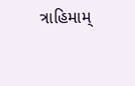ત્રાહિમામ્